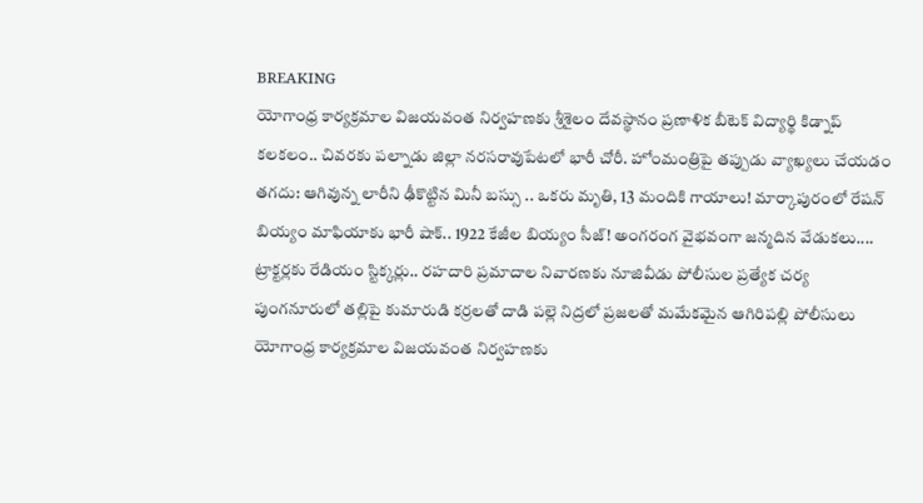BREAKING
యోగాంధ్ర కార్యక్రమాల విజయవంత నిర్వహణకు శ్రీశైలం దేవస్థానం ప్రణాళిక బీటెక్ విద్యార్థి కిడ్నాప్ కలకలం.. చివరకు పల్నాడు జిల్లా నరసరావుపేటలో భారీ చోరీ. హోంమంత్రిపై తప్పుడు వ్యాఖ్యలు చేయడం తగదు: ఆగివున్న లారీని ఢీకొట్టిన మినీ బస్సు .. ఒకరు మృతి, 13 మందికి గాయాలు! మార్కాపురంలో రేషన్ బియ్యం మాఫియాకు భారీ షాక్.. 1922 కేజీల బియ్యం సీజ్! అంగరంగ వైభవంగా జన్మదిన వేడుకలు.... ట్రాక్టర్లకు రేడియం స్టిక్కర్లు.. రహదారి ప్రమాదాల నివారణకు నూజివీడు పోలీసుల ప్రత్యేక చర్య పుంగనూరులో తల్లిపై కుమారుడి కర్రలతో దాడి పల్లె నిద్రలో ప్రజలతో మమేకమైన ఆగిరిపల్లి పోలీసులు యోగాంధ్ర కార్యక్రమాల విజయవంత నిర్వహణకు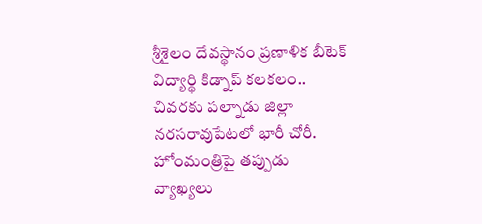శ్రీశైలం దేవస్థానం ప్రణాళిక బీటెక్ విద్యార్థి కిడ్నాప్ కలకలం.. చివరకు పల్నాడు జిల్లా నరసరావుపేటలో భారీ చోరీ. హోంమంత్రిపై తప్పుడు వ్యాఖ్యలు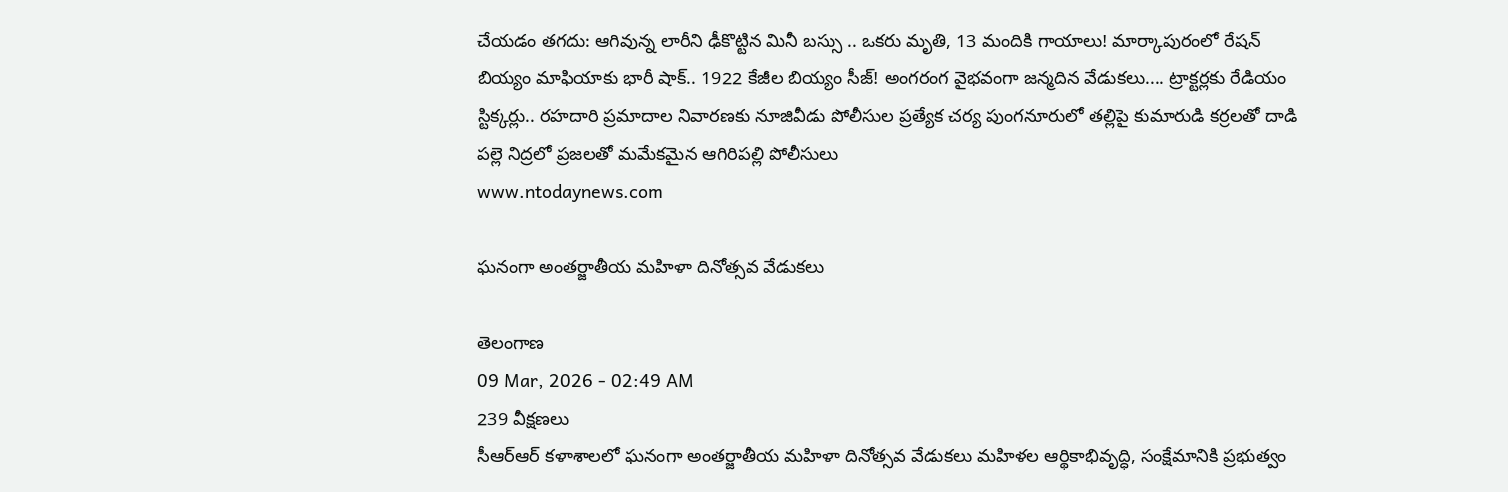చేయడం తగదు: ఆగివున్న లారీని ఢీకొట్టిన మినీ బస్సు .. ఒకరు మృతి, 13 మందికి గాయాలు! మార్కాపురంలో రేషన్ బియ్యం మాఫియాకు భారీ షాక్.. 1922 కేజీల బియ్యం సీజ్! అంగరంగ వైభవంగా జన్మదిన వేడుకలు.... ట్రాక్టర్లకు రేడియం స్టిక్కర్లు.. రహదారి ప్రమాదాల నివారణకు నూజివీడు పోలీసుల ప్రత్యేక చర్య పుంగనూరులో తల్లిపై కుమారుడి కర్రలతో దాడి పల్లె నిద్రలో ప్రజలతో మమేకమైన ఆగిరిపల్లి పోలీసులు
www.ntodaynews.com

ఘనంగా అంతర్జాతీయ మహిళా దినోత్సవ వేడుకలు

తెలంగాణ
09 Mar, 2026 - 02:49 AM
239 వీక్షణలు
సీఆర్ఆర్ కళాశాలలో ఘనంగా అంతర్జాతీయ మహిళా దినోత్సవ వేడుకలు మహిళల ఆర్థికాభివృద్ధి, సంక్షేమానికి ప్రభుత్వం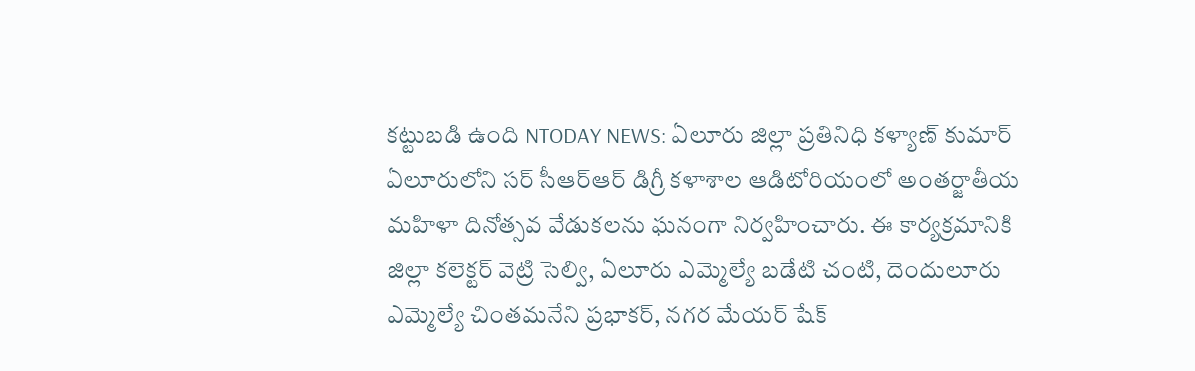కట్టుబడి ఉంది NTODAY NEWS: ఏలూరు జిల్లా ప్రతినిధి కళ్యాణ్ కుమార్ ఏలూరులోని సర్ సీఆర్ఆర్ డిగ్రీ కళాశాల ఆడిటోరియంలో అంతర్జాతీయ మహిళా దినోత్సవ వేడుకలను ఘనంగా నిర్వహించారు. ఈ కార్యక్రమానికి జిల్లా కలెక్టర్ వెట్రి సెల్వి, ఏలూరు ఎమ్మెల్యే బడేటి చంటి, దెందులూరు ఎమ్మెల్యే చింతమనేని ప్రభాకర్, నగర మేయర్ షేక్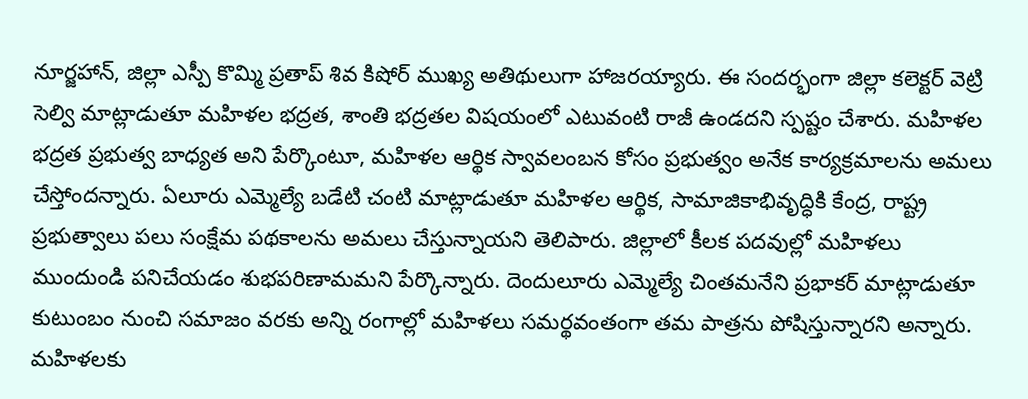నూర్జహాన్, జిల్లా ఎస్పీ కొమ్మి ప్రతాప్ శివ కిషోర్ ముఖ్య అతిథులుగా హాజరయ్యారు. ఈ సందర్భంగా జిల్లా కలెక్టర్ వెట్రి సెల్వి మాట్లాడుతూ మహిళల భద్రత, శాంతి భద్రతల విషయంలో ఎటువంటి రాజీ ఉండదని స్పష్టం చేశారు. మహిళల భద్రత ప్రభుత్వ బాధ్యత అని పేర్కొంటూ, మహిళల ఆర్థిక స్వావలంబన కోసం ప్రభుత్వం అనేక కార్యక్రమాలను అమలు చేస్తోందన్నారు. ఏలూరు ఎమ్మెల్యే బడేటి చంటి మాట్లాడుతూ మహిళల ఆర్థిక, సామాజికాభివృద్ధికి కేంద్ర, రాష్ట్ర ప్రభుత్వాలు పలు సంక్షేమ పథకాలను అమలు చేస్తున్నాయని తెలిపారు. జిల్లాలో కీలక పదవుల్లో మహిళలు ముందుండి పనిచేయడం శుభపరిణామమని పేర్కొన్నారు. దెందులూరు ఎమ్మెల్యే చింతమనేని ప్రభాకర్ మాట్లాడుతూ కుటుంబం నుంచి సమాజం వరకు అన్ని రంగాల్లో మహిళలు సమర్థవంతంగా తమ పాత్రను పోషిస్తున్నారని అన్నారు. మహిళలకు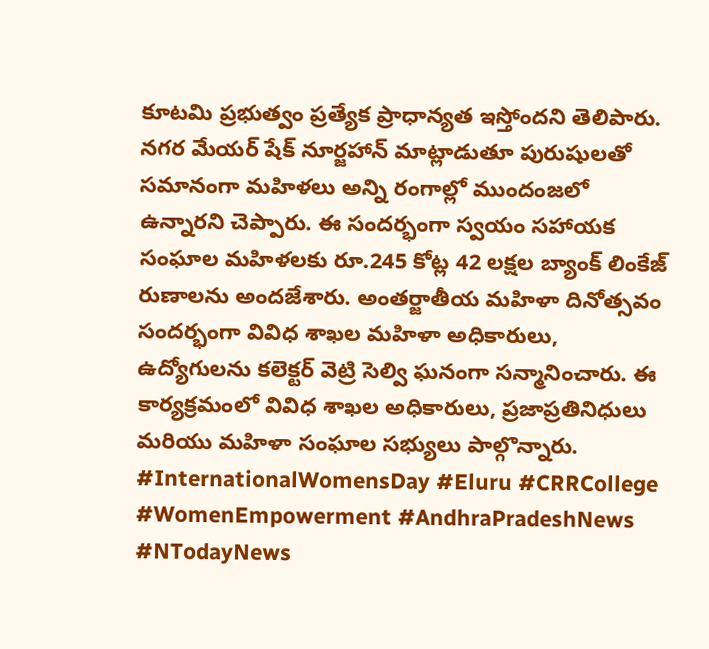కూటమి ప్రభుత్వం ప్రత్యేక ప్రాధాన్యత ఇస్తోందని తెలిపారు. నగర మేయర్ షేక్ నూర్జహాన్ మాట్లాడుతూ పురుషులతో సమానంగా మహిళలు అన్ని రంగాల్లో ముందంజలో ఉన్నారని చెప్పారు. ఈ సందర్భంగా స్వయం సహాయక సంఘాల మహిళలకు రూ.245 కోట్ల 42 లక్షల బ్యాంక్ లింకేజ్ రుణాలను అందజేశారు. అంతర్జాతీయ మహిళా దినోత్సవం సందర్భంగా వివిధ శాఖల మహిళా అధికారులు, ఉద్యోగులను కలెక్టర్ వెట్రి సెల్వి ఘనంగా సన్మానించారు. ఈ కార్యక్రమంలో వివిధ శాఖల అధికారులు, ప్రజాప్రతినిధులు మరియు మహిళా సంఘాల సభ్యులు పాల్గొన్నారు. #InternationalWomensDay #Eluru #CRRCollege #WomenEmpowerment #AndhraPradeshNews #NTodayNews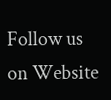Follow us on Website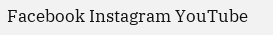Facebook Instagram YouTube